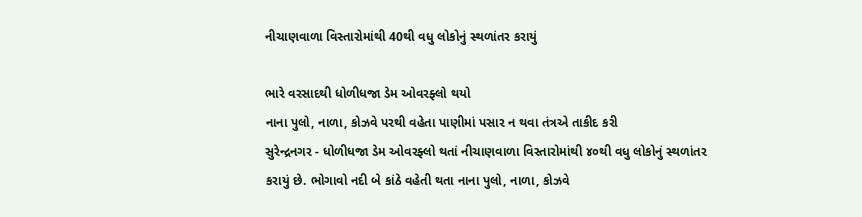નીચાણવાળા વિસ્તારોમાંથી 40થી વધુ લોકોનું સ્થળાંતર કરાયું

ભારે વરસાદથી ધોળીધજા ડેમ ઓવરફ્લો થયો
નાના પુલો, નાળા, કોઝવે પરથી વહેતા પાણીમાં પસાર ન થવા તંત્રએ તાકીદ કરી
સુરેન્દ્રનગર - ધોળીધજા ડેમ ઓવરફ્લો થતાં નીચાણવાળા વિસ્તારોમાંથી ૪૦થી વધુ લોકોનું સ્થળાંતર કરાયું છે. ભોગાવો નદી બે કાંઠે વહેતી થતા નાના પુલો, નાળા, કોઝવે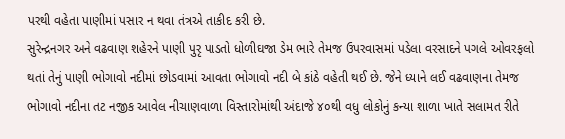પરથી વહેતા પાણીમાં પસાર ન થવા તંત્રએ તાકીદ કરી છે.
સુરેન્દ્રનગર અને વઢવાણ શહેરને પાણી પુરૃ પાડતો ધોળીઘજા ડેમ ભારે તેમજ ઉપરવાસમાં પડેલા વરસાદને પગલે ઓવરફલો થતાં તેનું પાણી ભોગાવો નદીમાં છોડવામાં આવતા ભોગાવો નદી બે કાંઠે વહેતી થઈ છે. જેને ધ્યાને લઈ વઢવાણના તેમજ ભોગાવો નદીના તટ નજીક આવેલ નીચાણવાળા વિસ્તારોમાંથી અંદાજે ૪૦થી વધુ લોકોનું કન્યા શાળા ખાતે સલામત રીતે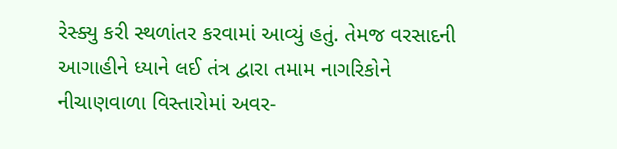રેસ્ક્યુ કરી સ્થળાંતર કરવામાં આવ્યું હતું. તેમજ વરસાદની આગાહીને ધ્યાને લઈ તંત્ર દ્વારા તમામ નાગરિકોને નીચાણવાળા વિસ્તારોમાં અવર-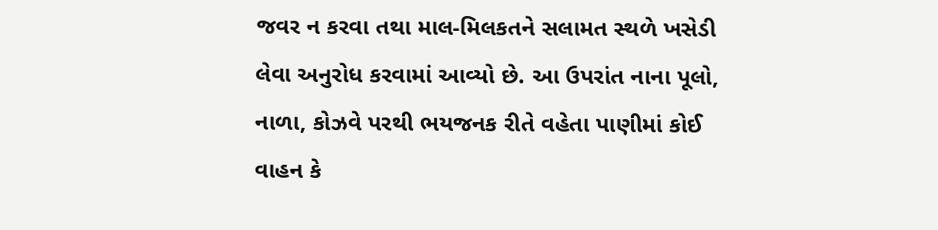જવર ન કરવા તથા માલ-મિલકતને સલામત સ્થળે ખસેડી લેવા અનુરોધ કરવામાં આવ્યો છે. આ ઉપરાંત નાના પૂલો, નાળા, કોઝવે પરથી ભયજનક રીતે વહેતા પાણીમાં કોઈ વાહન કે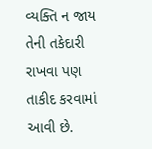વ્યક્તિ ન જાય તેની તકેદારી રાખવા પણ તાકીદ કરવામાં આવી છે.